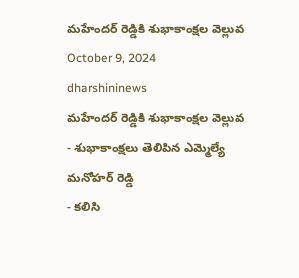మహేందర్ రెడ్డికి శుభాకాంక్షల వెల్లువ
October 9, 2024
dharshininews
మహేందర్ రెడ్డికి శుభాకాంక్షల వెల్లువ
- శుభాకాంక్షలు తెలిపిన ఎమ్మెల్యే మనోహర్ రెడ్డి
- కలిసి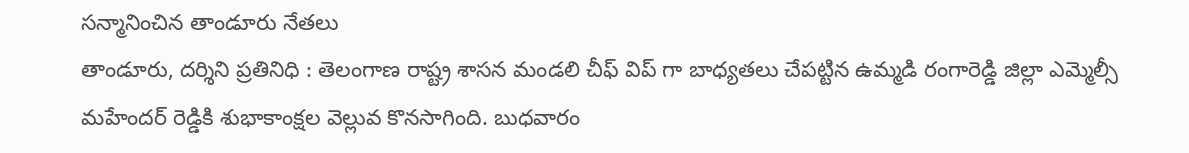సన్మానించిన తాండూరు నేతలు
తాండూరు, దర్శిని ప్రతినిధి : తెలంగాణ రాష్ట్ర శాసన మండలి చీఫ్ విప్ గా బాధ్యతలు చేపట్టిన ఉమ్మడి రంగారెడ్డి జిల్లా ఎమ్మెల్సీ మహేందర్ రెడ్డికి శుభాకాంక్షల వెల్లువ కొనసాగింది. బుధవారం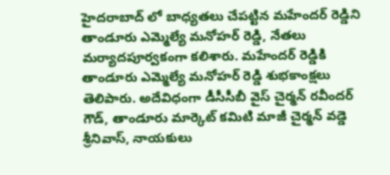హైదరాబాద్ లో బాధ్యతలు చేపట్టిన మహేందర్ రెడ్డిని తాండూరు ఎమ్మెల్యే మనోహర్ రెడ్డి, నేతలు మర్యాదపూర్వకంగా కలిశారు. మహేందర్ రెడ్డికి తాండూరు ఎమ్మెల్యే మనోహర్ రెడ్డి శుభకాంక్షలు తెలిపారు. అదేవిధంగా డీసీసీబీ వైస్ చైర్మన్ రవీందర్ గౌడ్, తాండూరు మార్కెట్ కమిటి మాజీ చైర్మన్ వడ్డె శ్రీనివాస్, నాయకులు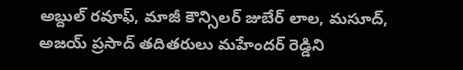అబ్దుల్ రవూఫ్, మాజీ కౌన్సిలర్ జుబేర్ లాల, మసూద్, అజయ్ ప్రసాద్ తదితరులు మహేందర్ రెడ్డిని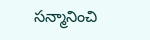సన్మానించి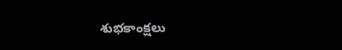శుభకాంక్షలు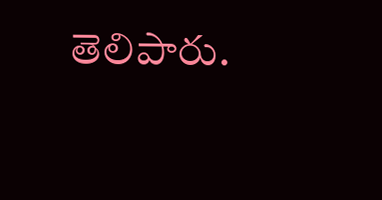తెలిపారు.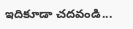ఇదికూడా చదవండి...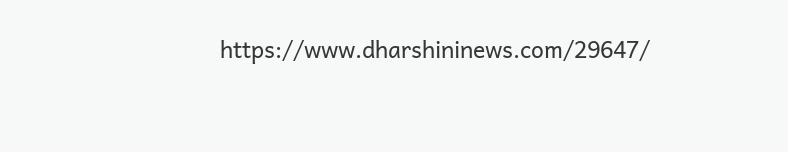https://www.dharshininews.com/29647/